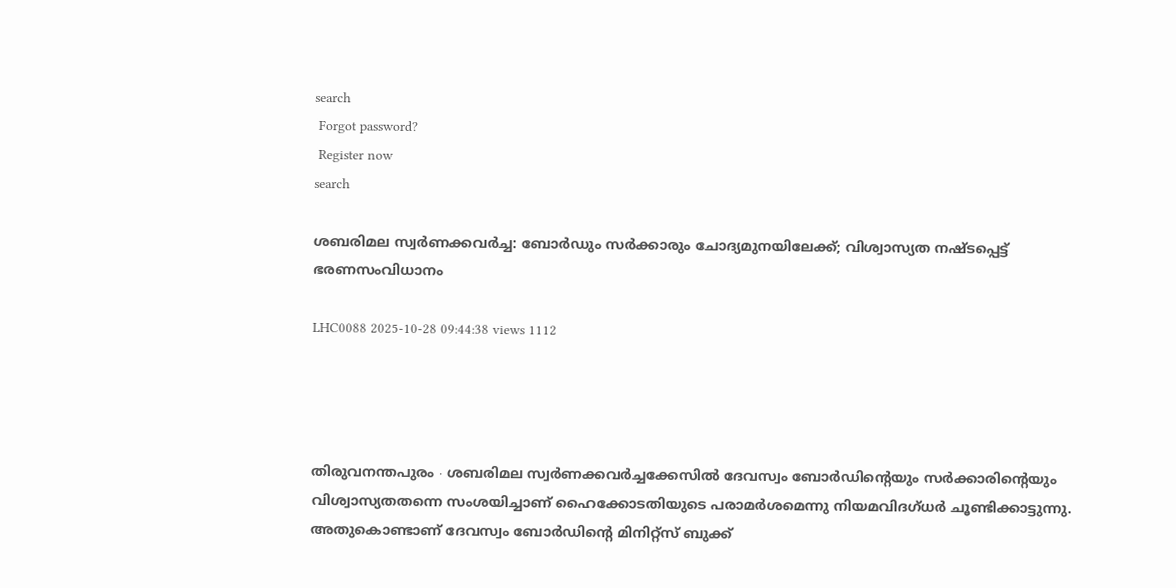search
 Forgot password?
 Register now
search

ശബരിമല സ്വർണക്കവർച്ച: ബോർ‍ഡും സർക്കാരും ചോദ്യമുനയിലേക്ക്; വിശ്വാസ്യത നഷ്ടപ്പെട്ട് ഭരണസംവിധാനം

LHC0088 2025-10-28 09:44:38 views 1112




തിരുവനന്തപുരം ∙ ശബരിമല സ്വർണക്കവർച്ചക്കേസിൽ ദേവസ്വം ബോർഡിന്റെയും സർക്കാരിന്റെയും വിശ്വാസ്യതതന്നെ സംശയിച്ചാണ് ഹൈക്കോടതിയുടെ പരാമർശമെന്നു നിയമവിദഗ്ധർ ചൂണ്ടിക്കാട്ടുന്നു. അതുകൊണ്ടാണ് ദേവസ്വം ബോർഡിന്റെ മിനിറ്റ്സ് ബുക്ക്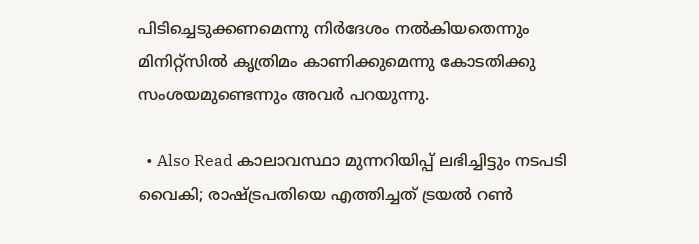പിടിച്ചെടുക്കണമെന്നു നിർദേശം നൽകിയതെന്നും മിനിറ്റ്സിൽ കൃത്രിമം കാണിക്കുമെന്നു കോടതിക്കു സംശയമുണ്ടെന്നും അവർ പറയുന്നു.

  • Also Read കാലാവസ്ഥാ മുന്നറിയിപ്പ് ലഭിച്ചിട്ടും നടപടി വൈകി; രാഷ്ട്രപതിയെ എത്തിച്ചത് ട്രയൽ റൺ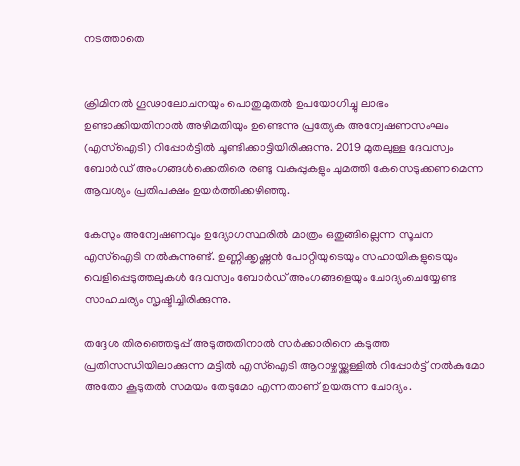നടത്താതെ


ക്രിമിനൽ ഗൂഢാലോചനയും പൊതുമുതൽ ഉപയോഗിച്ചു ലാഭം ഉണ്ടാക്കിയതിനാൽ അഴിമതിയും ഉണ്ടെന്നു പ്രത്യേക അന്വേഷണസംഘം (എസ്ഐടി) റിപ്പോർട്ടിൽ ചൂണ്ടിക്കാട്ടിയിരിക്കുന്നു. 2019 മുതലുള്ള ദേവസ്വം ബോർഡ് അംഗങ്ങൾക്കെതിരെ രണ്ടു വകുപ്പുകളും ചുമത്തി കേസെടുക്കണമെന്ന ആവശ്യം പ്രതിപക്ഷം ഉയർത്തിക്കഴിഞ്ഞു.

കേസും അന്വേഷണവും ഉദ്യോഗസ്ഥരിൽ മാത്രം ഒതുങ്ങില്ലെന്ന സൂചന എസ്ഐടി നൽകുന്നുണ്ട്. ഉണ്ണിക്കൃഷ്ണൻ പോറ്റിയുടെയും സഹായികളുടെയും വെളിപ്പെടുത്തലുകൾ ദേവസ്വം ബോർഡ് അംഗങ്ങളെയും ചോദ്യംചെയ്യേണ്ട സാഹചര്യം സൃഷ്ടിച്ചിരിക്കുന്നു.

തദ്ദേശ തിരഞ്ഞെടുപ്പ് അടുത്തതിനാൽ സർക്കാരിനെ കടുത്ത പ്രതിസന്ധിയിലാക്കുന്ന മട്ടിൽ എസ്ഐടി ആറാഴ്ചയ്ക്കുള്ളിൽ റിപ്പോർട്ട് നൽകുമോ അതോ കൂടുതൽ സമയം തേടുമോ എന്നതാണ് ഉയരുന്ന ചോദ്യം.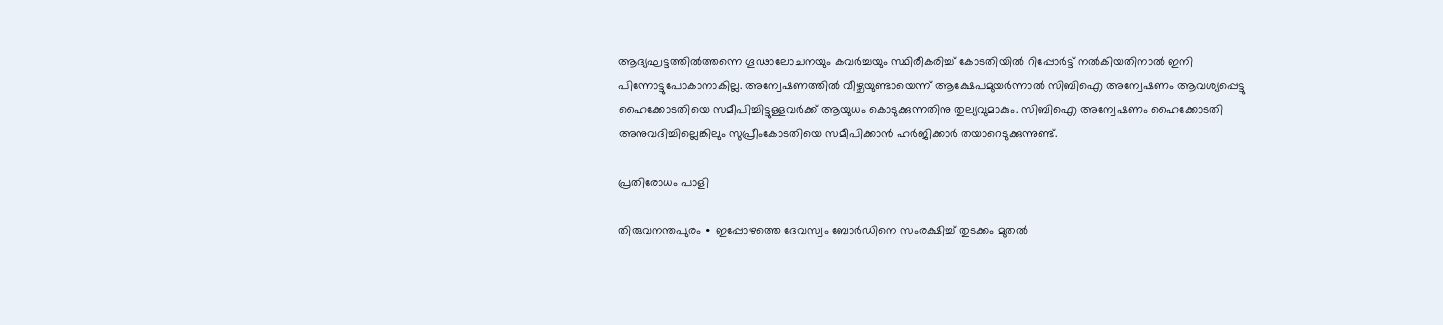ആദ്യഘട്ടത്തിൽത്തന്നെ ഗൂഢാലോചനയും കവർച്ചയും സ്ഥിരീകരിച്ച് കോടതിയിൽ റിപ്പോർട്ട് നൽകിയതിനാൽ ഇനി പിന്നോട്ടുപോകാനാകില്ല. അന്വേഷണത്തിൽ വീഴ്ചയുണ്ടായെന്ന് ആക്ഷേപമുയർന്നാൽ സിബിഐ അന്വേഷണം ആവശ്യപ്പെട്ടു ഹൈക്കോടതിയെ സമീപിച്ചിട്ടുള്ളവർക്ക് ആയുധം കൊടുക്കുന്നതിനു തുല്യവുമാകും. സിബിഐ അന്വേഷണം ഹൈക്കോടതി അനുവദിച്ചില്ലെങ്കിലും സുപ്രീംകോടതിയെ സമീപിക്കാൻ ഹർജിക്കാർ തയാറെടുക്കുന്നുണ്ട്.

പ്രതിരോധം പാളി

തിരുവനന്തപുരം ∙ ഇപ്പോഴത്തെ ദേവസ്വം ബോർഡിനെ സംരക്ഷിച്ച് തുടക്കം മുതൽ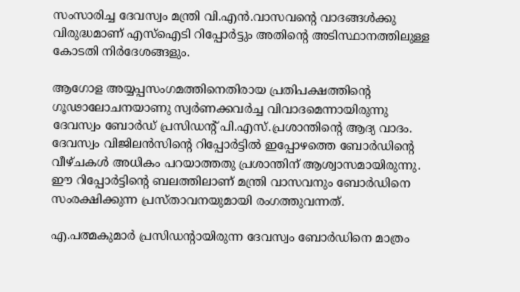സംസാരിച്ച ദേവസ്വം മന്ത്രി വി.എൻ.വാസവന്റെ വാദങ്ങൾക്കു വിരുദ്ധമാണ് എസ്ഐടി റിപ്പോർട്ടും അതിന്റെ അടിസ്ഥാനത്തിലുള്ള കോടതി നിർദേശങ്ങളും.

ആഗോള അയ്യപ്പസംഗമത്തിനെതിരായ പ്രതിപക്ഷത്തിന്റെ ഗൂഢാലോചനയാണു സ്വർണക്കവർച്ച വിവാദമെന്നായിരുന്നു ദേവസ്വം ബോർഡ് പ്രസിഡന്റ് പി.എസ്.പ്രശാന്തിന്റെ ആദ്യ വാദം. ദേവസ്വം വിജിലൻസിന്റെ റിപ്പോർട്ടിൽ ഇപ്പോഴത്തെ ബോർഡിന്റെ വീഴ്ചകൾ അധികം പറയാത്തതു പ്രശാന്തിന് ആശ്വാസമായിരുന്നു. ഈ റിപ്പോർട്ടിന്റെ ബലത്തിലാണ് മന്ത്രി വാസവനും ബോർഡിനെ സംരക്ഷിക്കുന്ന പ്രസ്താവനയുമായി രംഗത്തുവന്നത്.

എ.പത്മകുമാർ പ്രസിഡന്റായിരുന്ന ദേവസ്വം ബോർഡിനെ മാത്രം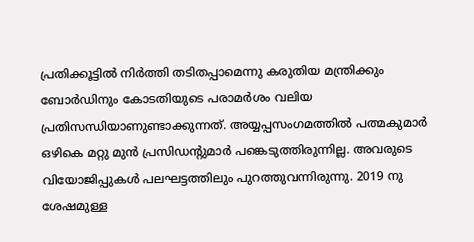പ്രതിക്കൂട്ടിൽ നിർത്തി തടിതപ്പാമെന്നു കരുതിയ മന്ത്രിക്കും ബോർഡിനും കോടതിയുടെ പരാമർശം വലിയ പ്രതിസന്ധിയാണുണ്ടാക്കുന്നത്. അയ്യപ്പസംഗമത്തിൽ പത്മകുമാർ ഒഴികെ മറ്റു മുൻ പ്രസിഡന്റുമാർ പങ്കെടുത്തിരുന്നില്ല. അവരുടെ വിയോജിപ്പുകൾ പലഘട്ടത്തിലും പുറത്തുവന്നിരുന്നു. 2019 നു ശേഷമുള്ള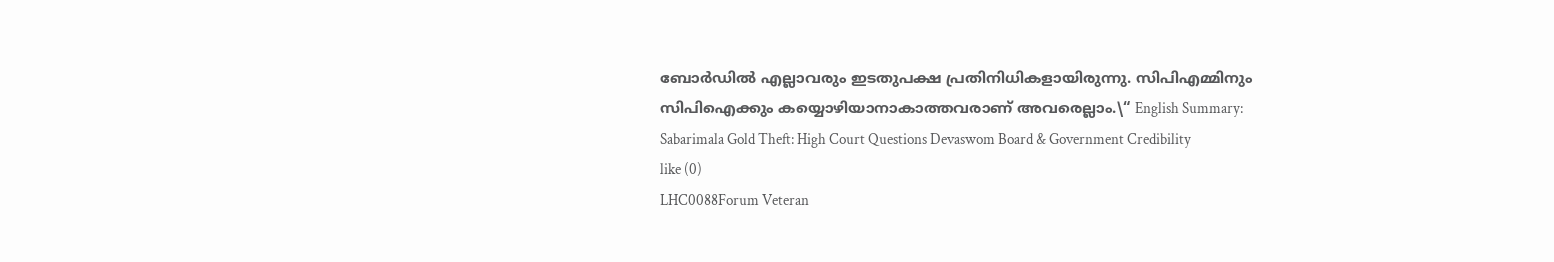ബോർഡിൽ എല്ലാവരും ഇടതുപക്ഷ പ്രതിനിധികളായിരുന്നു. സിപിഎമ്മിനും സിപിഐക്കും കയ്യൊഴിയാനാകാത്തവരാണ് അവരെല്ലാം.\“ English Summary:
Sabarimala Gold Theft: High Court Questions Devaswom Board & Government Credibility
like (0)
LHC0088Forum Veteran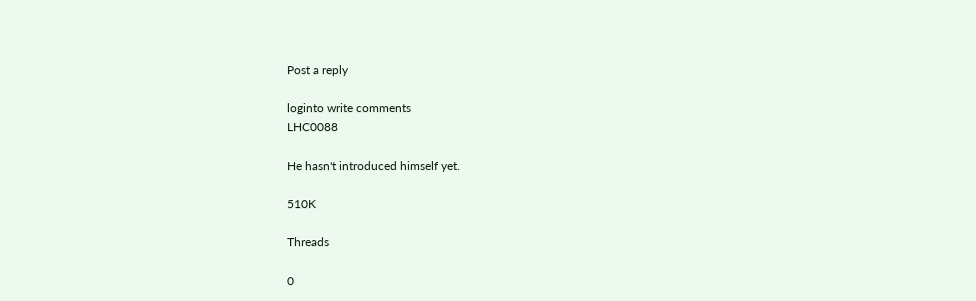Post a reply

loginto write comments
LHC0088

He hasn't introduced himself yet.

510K

Threads

0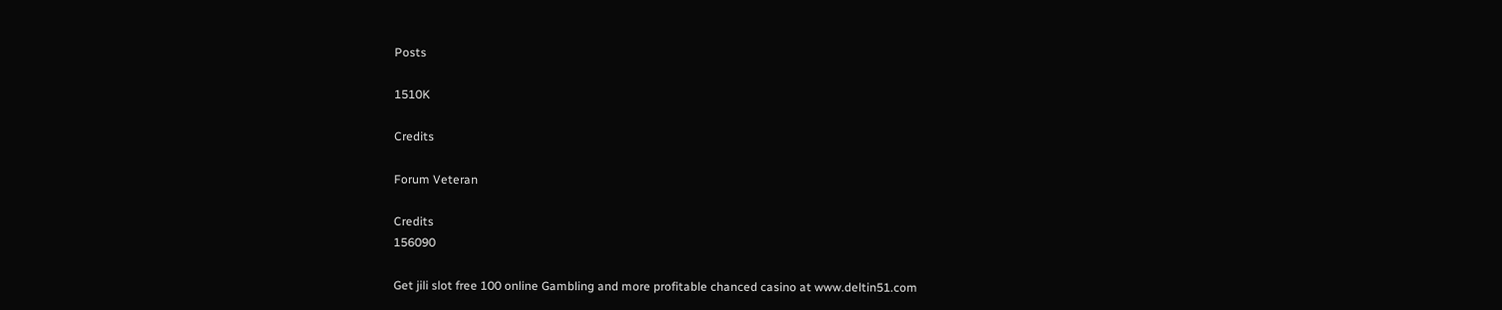Posts

1510K

Credits

Forum Veteran

Credits
156090

Get jili slot free 100 online Gambling and more profitable chanced casino at www.deltin51.com